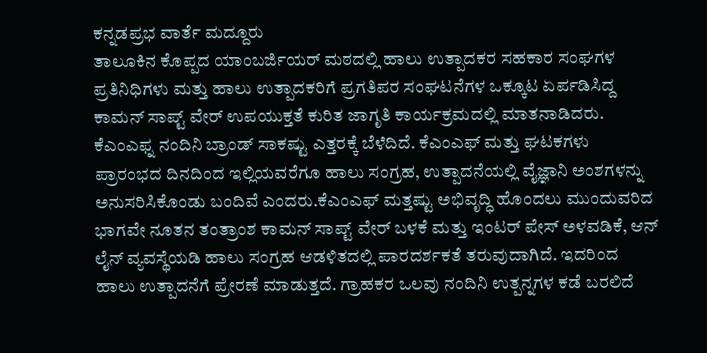ಕನ್ನಡಪ್ರಭ ವಾರ್ತೆ ಮದ್ದೂರು
ತಾಲೂಕಿನ ಕೊಪ್ಪದ ಯಾಂಬರ್ಜಿಯರ್ ಮಠದಲ್ಲಿ ಹಾಲು ಉತ್ಪಾದಕರ ಸಹಕಾರ ಸಂಘಗಳ ಪ್ರತಿನಿಧಿಗಳು ಮತ್ತು ಹಾಲು ಉತ್ಪಾದಕರಿಗೆ ಪ್ರಗತಿಪರ ಸಂಘಟನೆಗಳ ಒಕ್ಕೂಟ ಏರ್ಪಡಿಸಿದ್ದ ಕಾಮನ್ ಸಾಪ್ಟ್ ವೇರ್ ಉಪಯುಕ್ತತೆ ಕುರಿತ ಜಾಗೃತಿ ಕಾರ್ಯಕ್ರಮದಲ್ಲಿ ಮಾತನಾಡಿದರು.
ಕೆಎಂಎಫ್ನ ನಂದಿನಿ ಬ್ರಾಂಡ್ ಸಾಕಷ್ಟು ಎತ್ತರಕ್ಕೆ ಬೆಳೆದಿದೆ. ಕೆಎಂಎಫ್ ಮತ್ತು ಘಟಕಗಳು ಪ್ರಾರಂಭದ ದಿನದಿಂದ ಇಲ್ಲಿಯವರೆಗೂ ಹಾಲು ಸಂಗ್ರಹ, ಉತ್ಪಾದನೆಯಲ್ಲಿ ವೈಜ್ಞಾನಿ ಅಂಶಗಳನ್ನು ಅನುಸರಿಸಿಕೊಂಡು ಬಂದಿವೆ ಎಂದರು.ಕೆಎಂಎಫ್ ಮತ್ತಷ್ಟು ಅಭಿವೃದ್ಧಿ ಹೊಂದಲು ಮುಂದುವರಿದ ಭಾಗವೇ ನೂತನ ತಂತ್ರಾಂಶ ಕಾಮನ್ ಸಾಪ್ಟ್ ವೇರ್ ಬಳಕೆ ಮತ್ತು ಇಂಟರ್ ಪೇಸ್ ಅಳವಡಿಕೆ, ಆನ್ ಲೈನ್ ವ್ಯವಸ್ಥೆಯಡಿ ಹಾಲು ಸಂಗ್ರಹ ಆಡಳಿತದಲ್ಲಿ ಪಾರದರ್ಶಕತೆ ತರುವುದಾಗಿದೆ. ಇದರಿಂದ ಹಾಲು ಉತ್ಪಾದನೆಗೆ ಪ್ರೇರಣೆ ಮಾಡುತ್ತದೆ. ಗ್ರಾಹಕರ ಒಲವು ನಂದಿನಿ ಉತ್ಪನ್ನಗಳ ಕಡೆ ಬರಲಿದೆ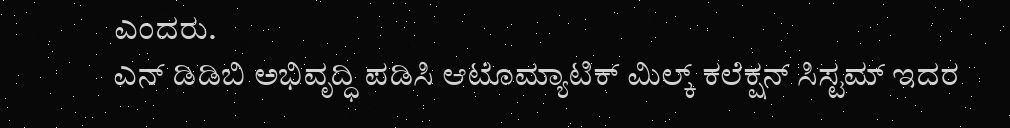ಎಂದರು.
ಎನ್ ಡಿಡಿಬಿ ಅಭಿವೃದ್ಧಿ ಪಡಿಸಿ ಆಟೊಮ್ಯಾಟಿಕ್ ಮಿಲ್ಕ್ ಕಲೆಕ್ಷನ್ ಸಿಸ್ಟಮ್ ಇದರ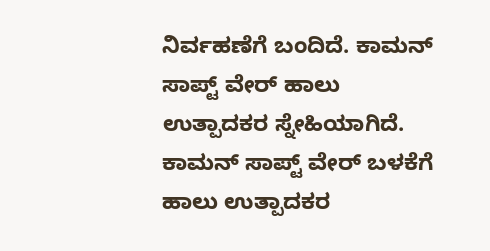ನಿರ್ವಹಣೆಗೆ ಬಂದಿದೆ. ಕಾಮನ್ ಸಾಪ್ಟ್ ವೇರ್ ಹಾಲು ಉತ್ಪಾದಕರ ಸ್ನೇಹಿಯಾಗಿದೆ. ಕಾಮನ್ ಸಾಪ್ಟ್ ವೇರ್ ಬಳಕೆಗೆ ಹಾಲು ಉತ್ಪಾದಕರ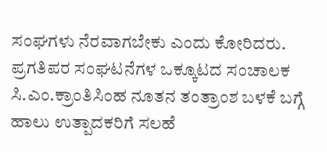ಸಂಘಗಳು ನೆರವಾಗಬೇಕು ಎಂದು ಕೋರಿದರು.
ಪ್ರಗತಿಪರ ಸಂಘಟನೆಗಳ ಒಕ್ಕೂಟದ ಸಂಚಾಲಕ ಸಿ.ಎಂ.ಕ್ರಾಂತಿಸಿಂಹ ನೂತನ ತಂತ್ರಾಂಶ ಬಳಕೆ ಬಗ್ಗೆ ಹಾಲು ಉತ್ಪಾದಕರಿಗೆ ಸಲಹೆ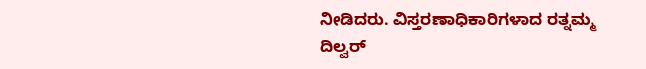ನೀಡಿದರು. ವಿಸ್ತರಣಾಧಿಕಾರಿಗಳಾದ ರತ್ನಮ್ಮ ದಿಲ್ವರ್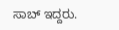ಸಾಬ್ ಇದ್ದರು.